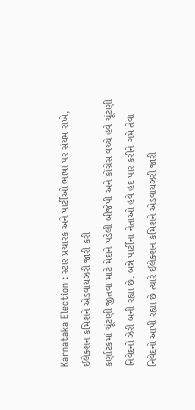Karnataka Election : સ્ટાર પ્રચારક અને પાર્ટીઓ ભાષા પર સંયમ રાખે, ઈલેક્શન કમિશને એડવાયઝરી જારી કરી
કર્ણાટકમાં ચૂંટણી જીતવા માટે મેદાને પડેલી બીજેપી અને કોંગ્રેસ વચ્ચે હવે ચૂંટણી નિવેદનો ઝેરી બની રહ્યા છે. બન્ને પાર્ટીના નેતાઓ હવે હદ પાર કરીને ગમે તેવા નિવેદનો આપી રહ્યા છે ત્યારે ઈલેક્શન કમિશને એડવાયઝરી જારી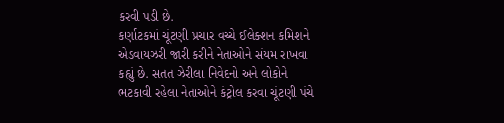કરવી પડી છે.
કર્ણાટકમાં ચૂંટણી પ્રચાર વચ્ચે ઈલેક્શન કમિશને એડવાયઝરી જારી કરીને નેતાઓને સંયમ રાખવા કહ્યું છે. સતત ઝેરીલા નિવેદનો અને લોકોને ભટકાવી રહેલા નેતાઓને કંટ્રોલ કરવા ચૂંટણી પંચે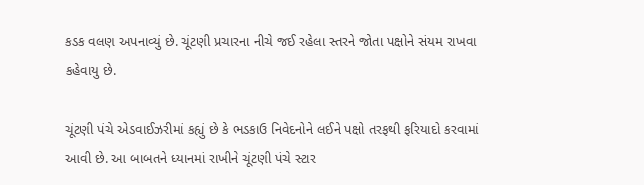કડક વલણ અપનાવ્યું છે. ચૂંટણી પ્રચારના નીચે જઈ રહેલા સ્તરને જોતા પક્ષોને સંયમ રાખવા કહેવાયુ છે.

ચૂંટણી પંચે એડવાઈઝરીમાં કહ્યું છે કે ભડકાઉ નિવેદનોને લઈને પક્ષો તરફથી ફરિયાદો કરવામાં આવી છે. આ બાબતને ધ્યાનમાં રાખીને ચૂંટણી પંચે સ્ટાર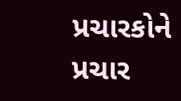પ્રચારકોને પ્રચાર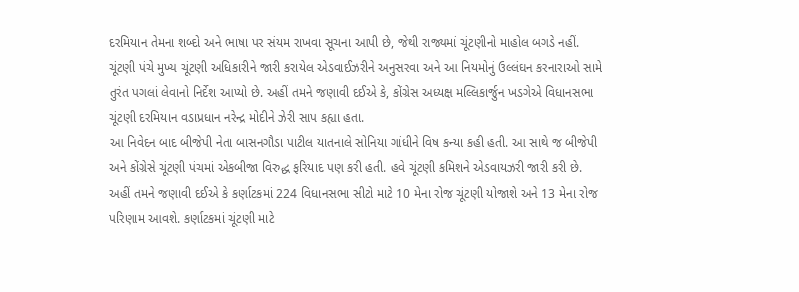દરમિયાન તેમના શબ્દો અને ભાષા પર સંયમ રાખવા સૂચના આપી છે, જેથી રાજ્યમાં ચૂંટણીનો માહોલ બગડે નહીં.
ચૂંટણી પંચે મુખ્ય ચૂંટણી અધિકારીને જારી કરાયેલ એડવાઈઝરીને અનુસરવા અને આ નિયમોનું ઉલ્લંઘન કરનારાઓ સામે તુરંત પગલાં લેવાનો નિર્દેશ આપ્યો છે. અહીં તમને જણાવી દઈએ કે, કોંગ્રેસ અધ્યક્ષ મલ્લિકાર્જુન ખડગેએ વિધાનસભા ચૂંટણી દરમિયાન વડાપ્રધાન નરેન્દ્ર મોદીને ઝેરી સાપ કહ્યા હતા.
આ નિવેદન બાદ બીજેપી નેતા બાસનગૌડા પાટીલ યાતનાલે સોનિયા ગાંધીને વિષ કન્યા કહી હતી. આ સાથે જ બીજેપી અને કોંગ્રેસે ચૂંટણી પંચમાં એકબીજા વિરુદ્ધ ફરિયાદ પણ કરી હતી. હવે ચૂંટણી કમિશને એડવાયઝરી જારી કરી છે.
અહીં તમને જણાવી દઈએ કે કર્ણાટકમાં 224 વિધાનસભા સીટો માટે 10 મેના રોજ ચૂંટણી યોજાશે અને 13 મેના રોજ પરિણામ આવશે. કર્ણાટકમાં ચૂંટણી માટે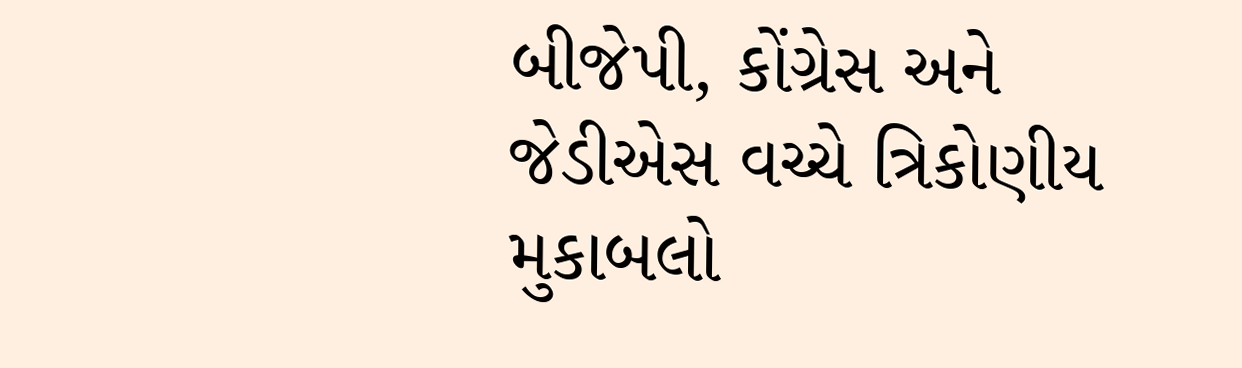બીજેપી, કોંગ્રેસ અને જેડીએસ વચ્ચે ત્રિકોણીય મુકાબલો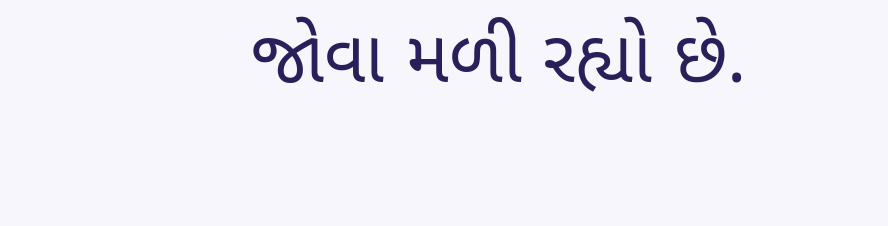જોવા મળી રહ્યો છે.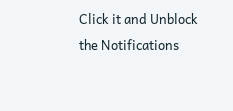Click it and Unblock the Notifications